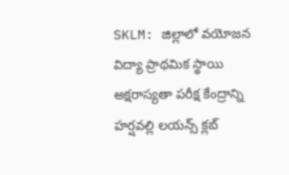SKLM: జిల్లాలో వయోజన విద్యా ప్రాథమిక స్థాయి అక్షరాస్యతా పరీక్ష కేంద్రాన్ని హర్షవల్లి లయన్స్ క్లబ్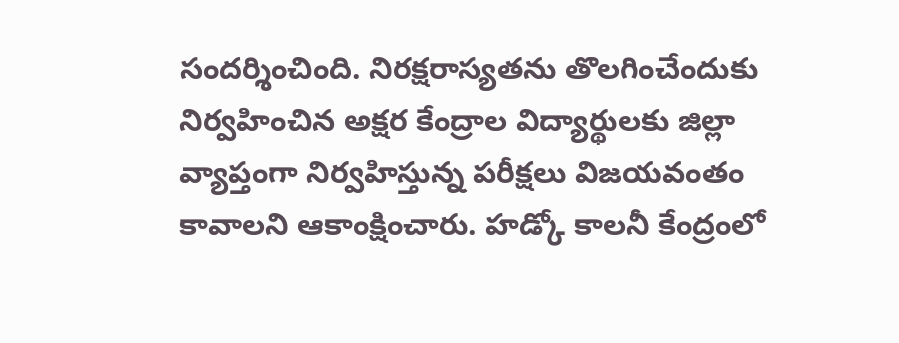సందర్శించింది. నిరక్షరాస్యతను తొలగించేందుకు నిర్వహించిన అక్షర కేంద్రాల విద్యార్థులకు జిల్లా వ్యాప్తంగా నిర్వహిస్తున్న పరీక్షలు విజయవంతం కావాలని ఆకాంక్షించారు. హడ్కో కాలనీ కేంద్రంలో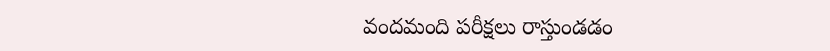వందమంది పరీక్షలు రాస్తుండడం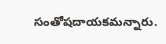సంతోషదాయకమన్నారు.